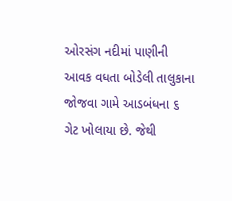ઓરસંગ નદીમાં પાણીની આવક વધતા બોડેલી તાલુકાના જોજવા ગામે આડબંધના ૬ ગેટ ખોલાયા છે. જેથી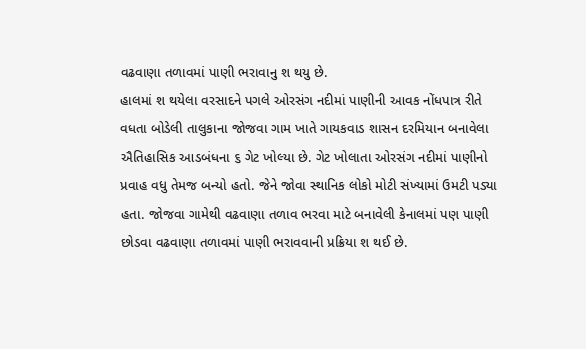વઢવાણા તળાવમાં પાણી ભરાવાનુ શ થયુ છે.
હાલમાં શ થયેલા વરસાદને પગલે ઓરસંગ નદીમાં પાણીની આવક નોંધપાત્ર રીતે વધતા બોડેલી તાલુકાના જોજવા ગામ ખાતે ગાયકવાડ શાસન દરમિયાન બનાવેલા ઐતિહાસિક આડબંધના ૬ ગેટ ખોલ્યા છે. ગેટ ખોલાતા ઓરસંગ નદીમાં પાણીનો પ્રવાહ વધુ તેમજ બન્યો હતો. જેને જોવા સ્થાનિક લોકો મોટી સંખ્યામાં ઉમટી પડ્યા હતા. જોજવા ગામેથી વઢવાણા તળાવ ભરવા માટે બનાવેલી કેનાલમાં પણ પાણી છોડવા વઢવાણા તળાવમાં પાણી ભરાવવાની પ્રક્રિયા શ થઈ છે.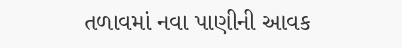તળાવમાં નવા પાણીની આવક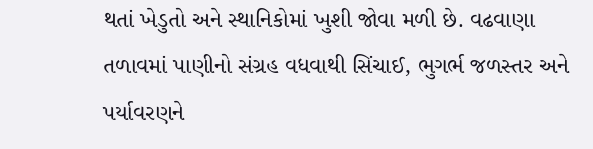થતાં ખેડુતો અને સ્થાનિકોમાં ખુશી જોવા મળી છે. વઢવાણા તળાવમાં પાણીનો સંગ્રહ વધવાથી સિંચાઈ, ભુગર્ભ જળસ્તર અને પર્યાવરણને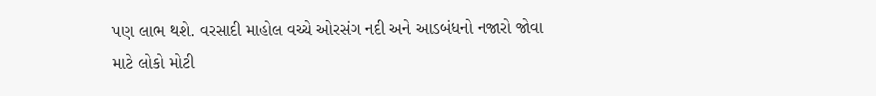પણ લાભ થશે. વરસાદી માહોલ વચ્ચે ઓરસંગ નદી અને આડબંધનો નજારો જોવા માટે લોકો મોટી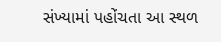સંખ્યામાં પહોંચતા આ સ્થળ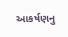આકર્ષણનુ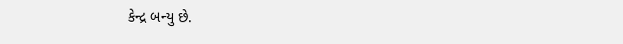કેન્દ્ર બન્યુ છે.